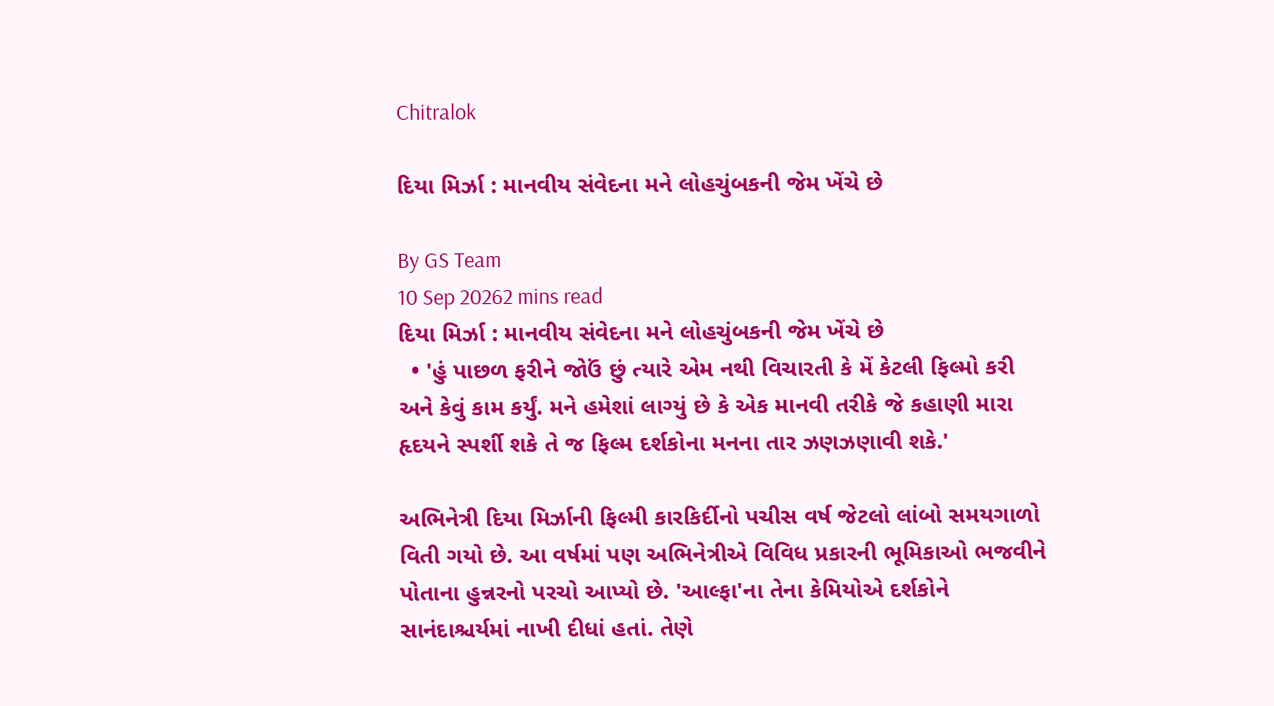Chitralok

દિયા મિર્ઝા : માનવીય સંવેદના મને લોહચુંબકની જેમ ખેંચે છે

By GS Team
10 Sep 20262 mins read
દિયા મિર્ઝા : માનવીય સંવેદના મને લોહચુંબકની જેમ ખેંચે છે
  • 'હું પાછળ ફરીને જોઉં છું ત્યારે એમ નથી વિચારતી કે મેં કેટલી ફિલ્મો કરી અને કેવું કામ કર્યું. મને હમેશાં લાગ્યું છે કે એક માનવી તરીકે જે કહાણી મારા હૃદયને સ્પર્શી શકે તે જ ફિલ્મ દર્શકોના મનના તાર ઝણઝણાવી શકે.'

અભિનેત્રી દિયા મિર્ઝાની ફિલ્મી કારકિર્દીનો પચીસ વર્ષ જેટલો લાંબો સમયગાળો વિતી ગયો છે. આ વર્ષમાં પણ અભિનેત્રીએ વિવિધ પ્રકારની ભૂમિકાઓ ભજવીને પોતાના હુન્નરનો પરચો આપ્યો છે. 'આલ્ફા'ના તેના કેમિયોએ દર્શકોને સાનંદાશ્ચર્યમાં નાખી દીધાં હતાં. તેણે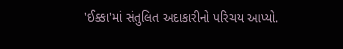'ઈક્કા'માં સંતુલિત અદાકારીનો પરિચય આપ્યો.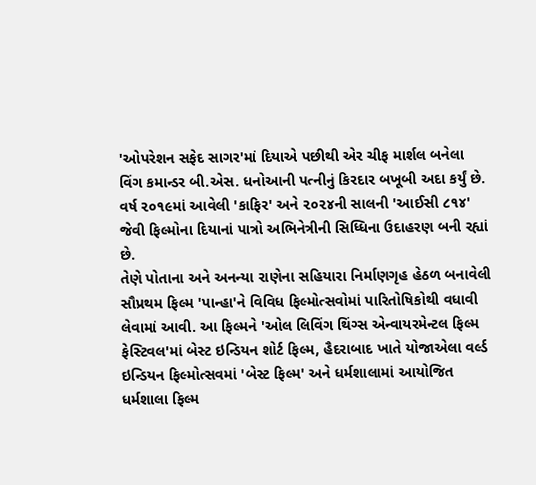'ઓપરેશન સફેદ સાગર'માં દિયાએ પછીથી એર ચીફ માર્શલ બનેલા વિંગ કમાન્ડર બી.એસ. ધનોઆની પત્નીનું કિરદાર બખૂબી અદા કર્યું છે. વર્ષ ૨૦૧૯માં આવેલી 'કાફિર' અને ૨૦૨૪ની સાલની 'આઈસી ૮૧૪' જેવી ફિલ્મોના દિયાનાં પાત્રો અભિનેત્રીની સિધ્ધિના ઉદાહરણ બની રહ્યાં છે.
તેણે પોતાના અને અનન્યા રાણેના સહિયારા નિર્માણગૃહ હેઠળ બનાવેલી સૌપ્રથમ ફિલ્મ 'પાન્હા'ને વિવિધ ફિલ્મોત્સવોમાં પારિતોષિકોથી વધાવી લેવામાં આવી. આ ફિલ્મને 'ઓલ લિવિંગ થિંગ્સ એન્વાયરમેન્ટલ ફિલ્મ ફેસ્ટિવલ'માં બેસ્ટ ઇન્ડિયન શોર્ટ ફિલ્મ, હૈદરાબાદ ખાતે યોજાએલા વર્લ્ડ ઇન્ડિયન ફિલ્મોત્સવમાં 'બેસ્ટ ફિલ્મ' અને ધર્મશાલામાં આયોજિત ધર્મશાલા ફિલ્મ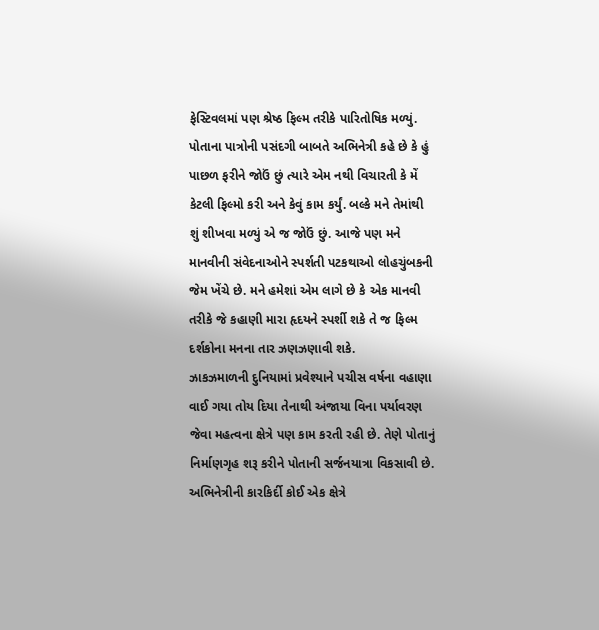ફેસ્ટિવલમાં પણ શ્રેષ્ઠ ફિલ્મ તરીકે પારિતોષિક મળ્યું. પોતાના પાત્રોની પસંદગી બાબતે અભિનેત્રી કહે છે કે હું પાછળ ફરીને જોઉં છું ત્યારે એમ નથી વિચારતી કે મેં કેટલી ફિલ્મો કરી અને કેવું કામ કર્યું. બલ્કે મને તેમાંથી શું શીખવા મળ્યું એ જ જોઉં છું. આજે પણ મને માનવીની સંવેદનાઓને સ્પર્શતી પટકથાઓ લોહચુંબકની જેમ ખેંચે છે. મને હમેશાં એમ લાગે છે કે એક માનવી તરીકે જે કહાણી મારા હૃદયને સ્પર્શી શકે તે જ ફિલ્મ દર્શકોના મનના તાર ઝણઝણાવી શકે.
ઝાકઝમાળની દુનિયામાં પ્રવેશ્યાને પચીસ વર્ષના વહાણા વાઈ ગયા તોય દિયા તેનાથી અંજાયા વિના પર્યાવરણ જેવા મહત્વના ક્ષેત્રે પણ કામ કરતી રહી છે. તેણે પોતાનું નિર્માણગૃહ શરૂ કરીને પોતાની સર્જનયાત્રા વિકસાવી છે. અભિનેત્રીની કારકિર્દી કોઈ એક ક્ષેત્રે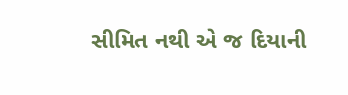સીમિત નથી એ જ દિયાની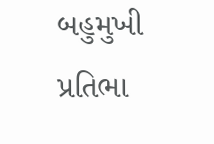બહુમુખી પ્રતિભા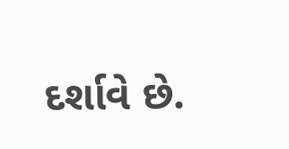દર્શાવે છે.